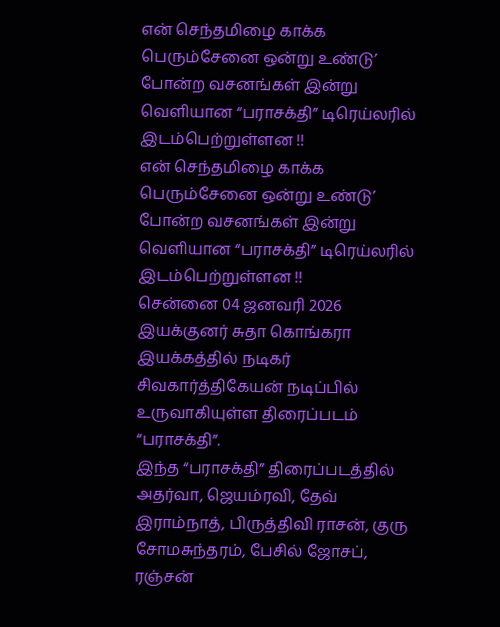என் செந்தமிழை காக்க பெரும்சேனை ஒன்று உண்டு’ போன்ற வசனங்கள் இன்று வெளியான “பராசக்தி” டிரெய்லரில் இடம்பெற்றுள்ளன !!
என் செந்தமிழை காக்க பெரும்சேனை ஒன்று உண்டு’ போன்ற வசனங்கள் இன்று வெளியான “பராசக்தி” டிரெய்லரில் இடம்பெற்றுள்ளன !!
சென்னை 04 ஜனவரி 2026 இயக்குனர் சுதா கொங்கரா இயக்கத்தில் நடிகர் சிவகார்த்திகேயன் நடிப்பில் உருவாகியுள்ள திரைப்படம் “பராசக்தி”.
இந்த “பராசக்தி” திரைப்படத்தில் அதர்வா, ஜெயம்ரவி, தேவ் இராம்நாத், பிருத்திவி ராசன், குரு சோமசுந்தரம், பேசில் ஜோசப், ரஞ்சன்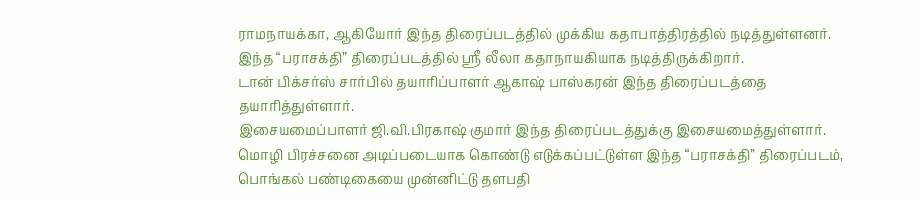ராமநாயக்கா, ஆகியோர் இந்த திரைப்படத்தில் முக்கிய கதாபாத்திரத்தில் நடித்துள்ளனர்.
இந்த “பராசக்தி” திரைப்படத்தில் ஸ்ரீ லீலா கதாநாயகியாக நடித்திருக்கிறார்.
டான் பிக்சர்ஸ் சார்பில் தயாரிப்பாளர் ஆகாஷ் பாஸ்கரன் இந்த திரைப்படத்தை தயாரித்துள்ளார்.
இசையமைப்பாளர் ஜி.வி.பிரகாஷ் குமார் இந்த திரைப்படத்துக்கு இசையமைத்துள்ளார்.
மொழி பிரச்சனை அடிப்படையாக கொண்டு எடுக்கப்பட்டுள்ள இந்த “பராசக்தி” திரைப்படம், பொங்கல் பண்டிகையை முன்னிட்டு தளபதி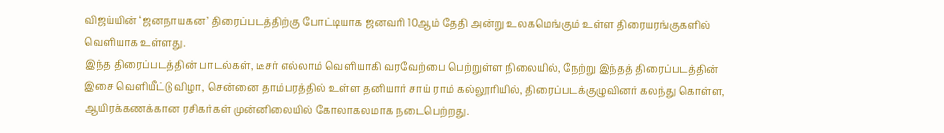விஜய்யின் ‘ஜனநாயகன’ திரைப்படத்திற்கு போட்டியாக ஜனவரி 10ஆம் தேதி அன்று உலகமெங்கும் உள்ள திரையரங்குகளில் வெளியாக உள்ளது.
இந்த திரைப்படத்தின் பாடல்கள், டீசர் எல்லாம் வெளியாகி வரவேற்பை பெற்றுள்ள நிலையில், நேற்று இந்தத் திரைப்படத்தின் இசை வெளியீட்டு விழா, சென்னை தாம்பரத்தில் உள்ள தனியார் சாய் ராம் கல்லூரியில், திரைப்படக்குழுவினர் கலந்து கொள்ள, ஆயிரக்கணக்கான ரசிகர்கள் முன்னிலையில் கோலாகலமாக நடைபெற்றது.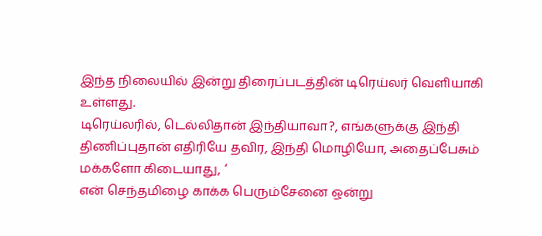இந்த நிலையில் இன்று திரைப்படத்தின் டிரெய்லர் வெளியாகி உள்ளது.
டிரெய்லரில், டெல்லிதான் இந்தியாவா?, எங்களுக்கு இந்தி திணிப்புதான் எதிரியே தவிர, இந்தி மொழியோ, அதைப்பேசும் மக்களோ கிடையாது, ‘
என் செந்தமிழை காக்க பெரும்சேனை ஒன்று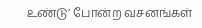உண்டு’ போன்ற வசனங்கள்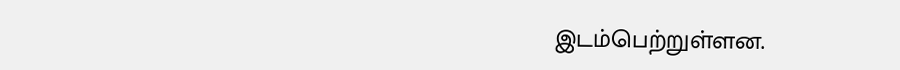இடம்பெற்றுள்ளன.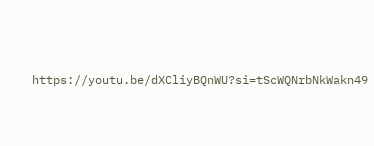https://youtu.be/dXCliyBQnWU?si=tScWQNrbNkWakn49